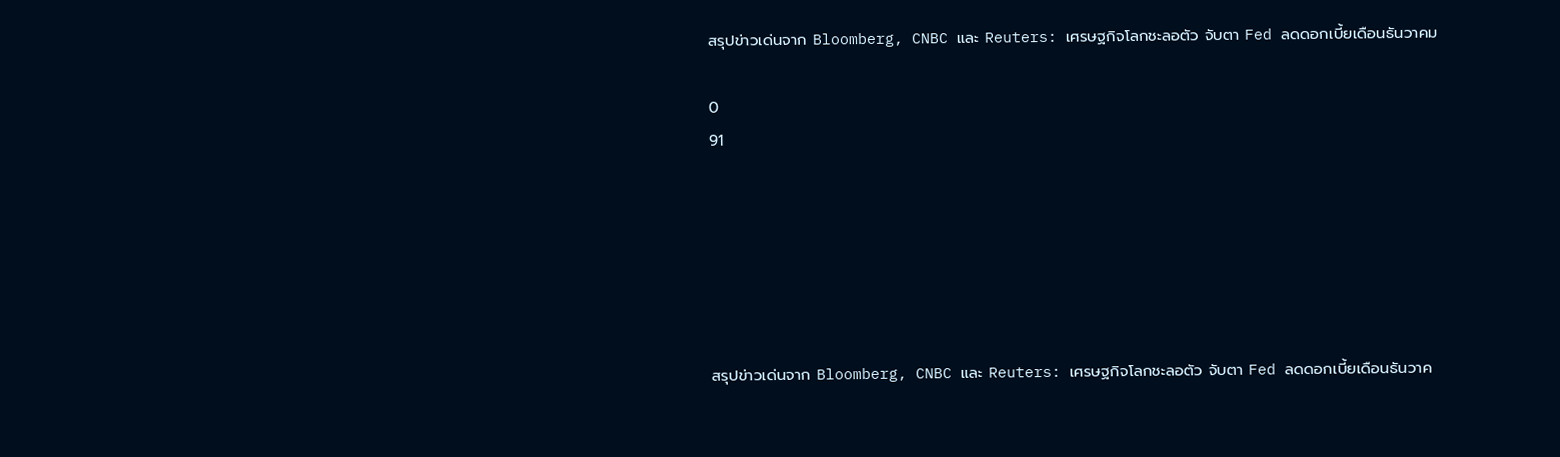สรุปข่าวเด่นจาก Bloomberg, CNBC และ Reuters: เศรษฐกิจโลกชะลอตัว จับตา Fed ลดดอกเบี้ยเดือนธันวาคม

0
91






สรุปข่าวเด่นจาก Bloomberg, CNBC และ Reuters: เศรษฐกิจโลกชะลอตัว จับตา Fed ลดดอกเบี้ยเดือนธันวาค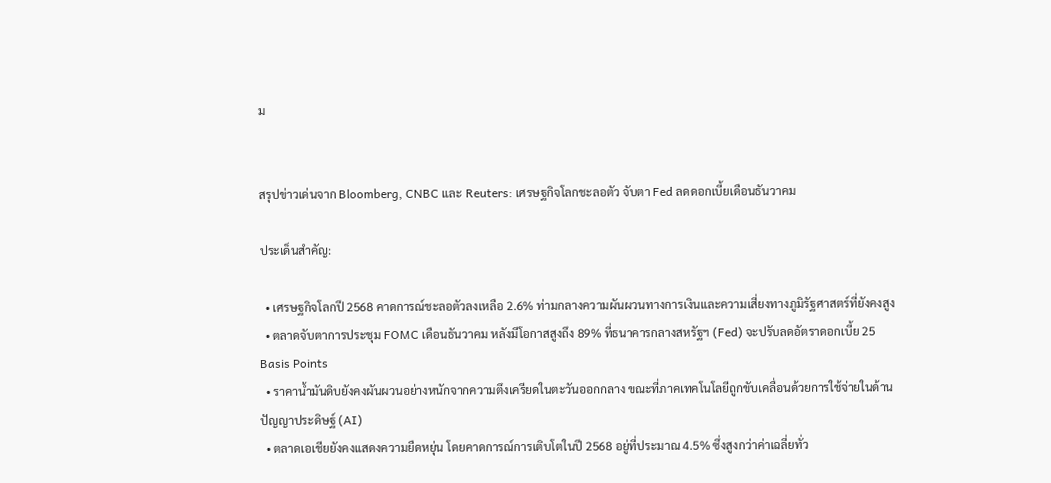ม


สรุปข่าวเด่นจาก Bloomberg, CNBC และ Reuters: เศรษฐกิจโลกชะลอตัว จับตา Fed ลดดอกเบี้ยเดือนธันวาคม

ประเด็นสำคัญ:

  • เศรษฐกิจโลกปี 2568 คาดการณ์ชะลอตัวลงเหลือ 2.6% ท่ามกลางความผันผวนทางการเงินและความเสี่ยงทางภูมิรัฐศาสตร์ที่ยังคงสูง
  • ตลาดจับตาการประชุม FOMC เดือนธันวาคม หลังมีโอกาสสูงถึง 89% ที่ธนาคารกลางสหรัฐฯ (Fed) จะปรับลดอัตราดอกเบี้ย 25 Basis Points
  • ราคาน้ำมันดิบยังคงผันผวนอย่างหนักจากความตึงเครียดในตะวันออกกลาง ขณะที่ภาคเทคโนโลยีถูกขับเคลื่อนด้วยการใช้จ่ายในด้านปัญญาประดิษฐ์ (AI)
  • ตลาดเอเชียยังคงแสดงความยืดหยุ่น โดยคาดการณ์การเติบโตในปี 2568 อยู่ที่ประมาณ 4.5% ซึ่งสูงกว่าค่าเฉลี่ยทั่ว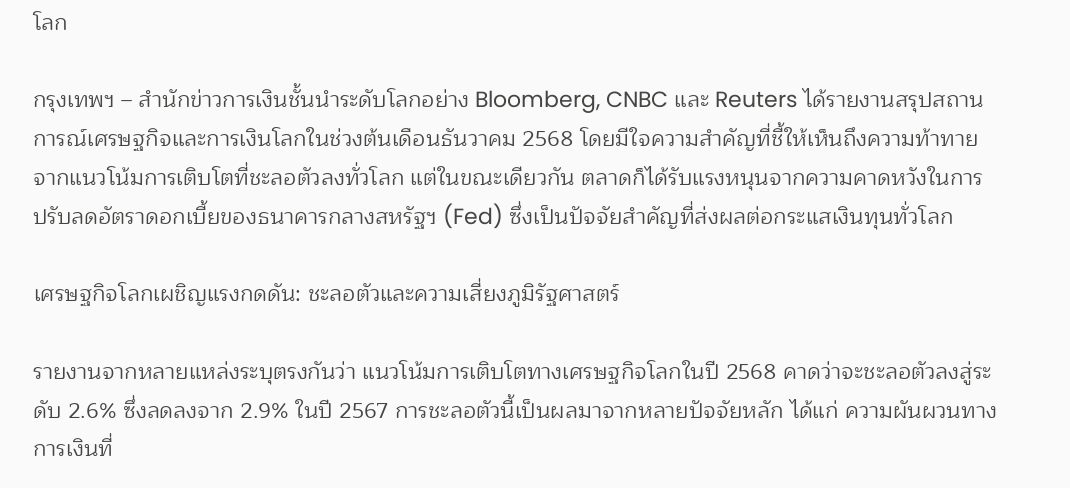โลก

กรุงเทพฯ – สำนักข่าวการเงินชั้นนำระดับโลกอย่าง Bloomberg, CNBC และ Reuters ได้รายงานสรุปสถานการณ์เศรษฐกิจและการเงินโลกในช่วงต้นเดือนธันวาคม 2568 โดยมีใจความสำคัญที่ชี้ให้เห็นถึงความท้าทายจากแนวโน้มการเติบโตที่ชะลอตัวลงทั่วโลก แต่ในขณะเดียวกัน ตลาดก็ได้รับแรงหนุนจากความคาดหวังในการปรับลดอัตราดอกเบี้ยของธนาคารกลางสหรัฐฯ (Fed) ซึ่งเป็นปัจจัยสำคัญที่ส่งผลต่อกระแสเงินทุนทั่วโลก

เศรษฐกิจโลกเผชิญแรงกดดัน: ชะลอตัวและความเสี่ยงภูมิรัฐศาสตร์

รายงานจากหลายแหล่งระบุตรงกันว่า แนวโน้มการเติบโตทางเศรษฐกิจโลกในปี 2568 คาดว่าจะชะลอตัวลงสู่ระดับ 2.6% ซึ่งลดลงจาก 2.9% ในปี 2567 การชะลอตัวนี้เป็นผลมาจากหลายปัจจัยหลัก ได้แก่ ความผันผวนทางการเงินที่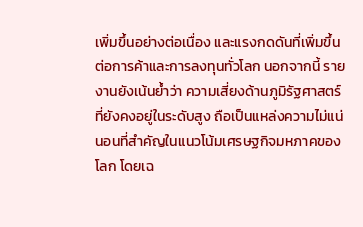เพิ่มขึ้นอย่างต่อเนื่อง และแรงกดดันที่เพิ่มขึ้นต่อการค้าและการลงทุนทั่วโลก นอกจากนี้ รายงานยังเน้นย้ำว่า ความเสี่ยงด้านภูมิรัฐศาสตร์ที่ยังคงอยู่ในระดับสูง ถือเป็นแหล่งความไม่แน่นอนที่สำคัญในแนวโน้มเศรษฐกิจมหภาคของโลก โดยเฉ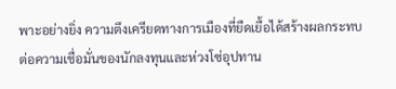พาะอย่างยิ่ง ความตึงเครียดทางการเมืองที่ยืดเยื้อได้สร้างผลกระทบต่อความเชื่อมั่นของนักลงทุนและห่วงโซ่อุปทาน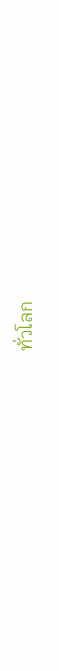ทั่วโลก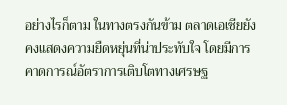อย่างไรก็ตาม ในทางตรงกันข้าม ตลาดเอเชียยังคงแสดงความยืดหยุ่นที่น่าประทับใจ โดยมีการคาดการณ์อัตราการเติบโตทางเศรษฐ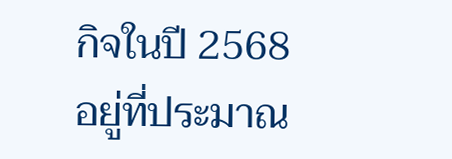กิจในปี 2568 อยู่ที่ประมาณ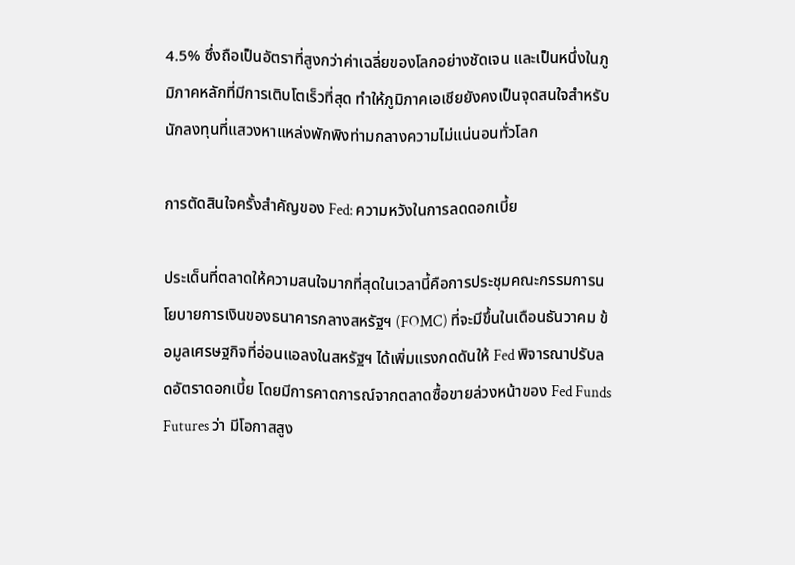4.5% ซึ่งถือเป็นอัตราที่สูงกว่าค่าเฉลี่ยของโลกอย่างชัดเจน และเป็นหนึ่งในภูมิภาคหลักที่มีการเติบโตเร็วที่สุด ทำให้ภูมิภาคเอเชียยังคงเป็นจุดสนใจสำหรับนักลงทุนที่แสวงหาแหล่งพักพิงท่ามกลางความไม่แน่นอนทั่วโลก

การตัดสินใจครั้งสำคัญของ Fed: ความหวังในการลดดอกเบี้ย

ประเด็นที่ตลาดให้ความสนใจมากที่สุดในเวลานี้คือการประชุมคณะกรรมการนโยบายการเงินของธนาคารกลางสหรัฐฯ (FOMC) ที่จะมีขึ้นในเดือนธันวาคม ข้อมูลเศรษฐกิจที่อ่อนแอลงในสหรัฐฯ ได้เพิ่มแรงกดดันให้ Fed พิจารณาปรับลดอัตราดอกเบี้ย โดยมีการคาดการณ์จากตลาดซื้อขายล่วงหน้าของ Fed Funds Futures ว่า มีโอกาสสูง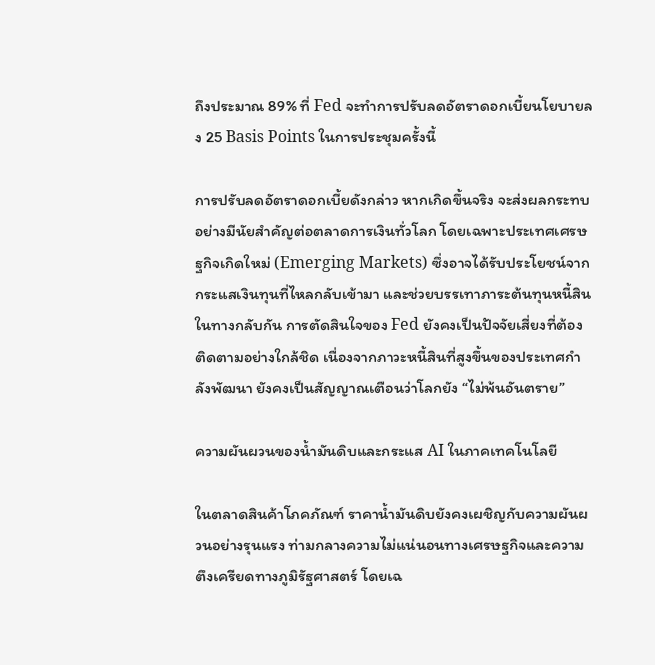ถึงประมาณ 89% ที่ Fed จะทำการปรับลดอัตราดอกเบี้ยนโยบายลง 25 Basis Points ในการประชุมครั้งนี้

การปรับลดอัตราดอกเบี้ยดังกล่าว หากเกิดขึ้นจริง จะส่งผลกระทบอย่างมีนัยสำคัญต่อตลาดการเงินทั่วโลก โดยเฉพาะประเทศเศรษฐกิจเกิดใหม่ (Emerging Markets) ซึ่งอาจได้รับประโยชน์จากกระแสเงินทุนที่ไหลกลับเข้ามา และช่วยบรรเทาภาระต้นทุนหนี้สิน ในทางกลับกัน การตัดสินใจของ Fed ยังคงเป็นปัจจัยเสี่ยงที่ต้องติดตามอย่างใกล้ชิด เนื่องจากภาวะหนี้สินที่สูงขึ้นของประเทศกำลังพัฒนา ยังคงเป็นสัญญาณเตือนว่าโลกยัง “ไม่พ้นอันตราย”

ความผันผวนของน้ำมันดิบและกระแส AI ในภาคเทคโนโลยี

ในตลาดสินค้าโภคภัณฑ์ ราคาน้ำมันดิบยังคงเผชิญกับความผันผวนอย่างรุนแรง ท่ามกลางความไม่แน่นอนทางเศรษฐกิจและความตึงเครียดทางภูมิรัฐศาสตร์ โดยเฉ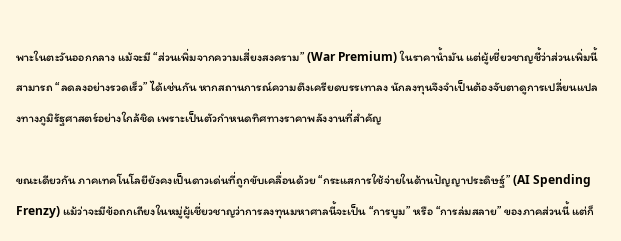พาะในตะวันออกกลาง แม้จะมี “ส่วนเพิ่มจากความเสี่ยงสงคราม” (War Premium) ในราคาน้ำมัน แต่ผู้เชี่ยวชาญชี้ว่าส่วนเพิ่มนี้สามารถ “ลดลงอย่างรวดเร็ว” ได้เช่นกัน หากสถานการณ์ความตึงเครียดบรรเทาลง นักลงทุนจึงจำเป็นต้องจับตาดูการเปลี่ยนแปลงทางภูมิรัฐศาสตร์อย่างใกล้ชิด เพราะเป็นตัวกำหนดทิศทางราคาพลังงานที่สำคัญ

ขณะเดียวกัน ภาคเทคโนโลยียังคงเป็นดาวเด่นที่ถูกขับเคลื่อนด้วย “กระแสการใช้จ่ายในด้านปัญญาประดิษฐ์” (AI Spending Frenzy) แม้ว่าจะมีข้อถกเถียงในหมู่ผู้เชี่ยวชาญว่าการลงทุนมหาศาลนี้จะเป็น “การบูม” หรือ “การล่มสลาย” ของภาคส่วนนี้ แต่ก็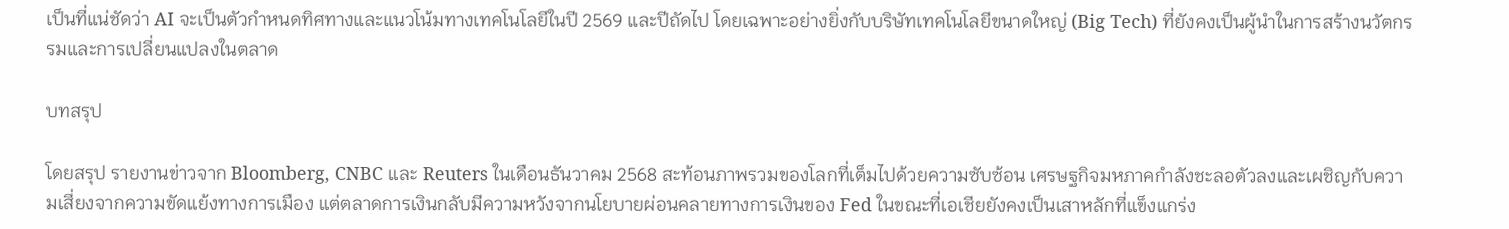เป็นที่แน่ชัดว่า AI จะเป็นตัวกำหนดทิศทางและแนวโน้มทางเทคโนโลยีในปี 2569 และปีถัดไป โดยเฉพาะอย่างยิ่งกับบริษัทเทคโนโลยีขนาดใหญ่ (Big Tech) ที่ยังคงเป็นผู้นำในการสร้างนวัตกรรมและการเปลี่ยนแปลงในตลาด

บทสรุป

โดยสรุป รายงานข่าวจาก Bloomberg, CNBC และ Reuters ในเดือนธันวาคม 2568 สะท้อนภาพรวมของโลกที่เต็มไปด้วยความซับซ้อน เศรษฐกิจมหภาคกำลังชะลอตัวลงและเผชิญกับความเสี่ยงจากความขัดแย้งทางการเมือง แต่ตลาดการเงินกลับมีความหวังจากนโยบายผ่อนคลายทางการเงินของ Fed ในขณะที่เอเชียยังคงเป็นเสาหลักที่แข็งแกร่ง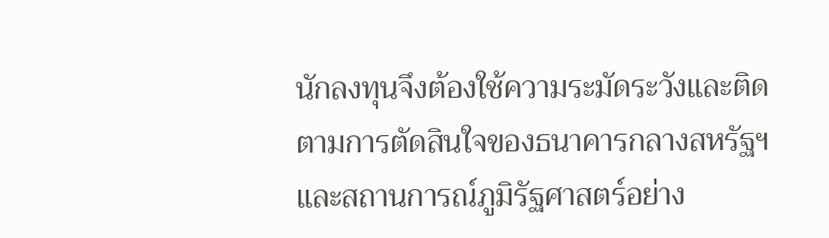นักลงทุนจึงต้องใช้ความระมัดระวังและติดตามการตัดสินใจของธนาคารกลางสหรัฐฯ และสถานการณ์ภูมิรัฐศาสตร์อย่าง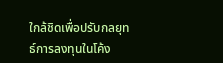ใกล้ชิดเพื่อปรับกลยุทธ์การลงทุนในโค้ง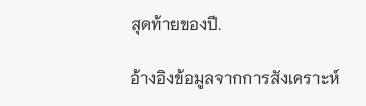สุดท้ายของปี.

อ้างอิงข้อมูลจากการสังเคราะห์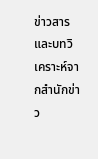ข่าวสารและบทวิเคราะห์จากสำนักข่าว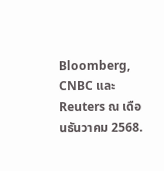Bloomberg, CNBC และ Reuters ณ เดือนธันวาคม 2568.